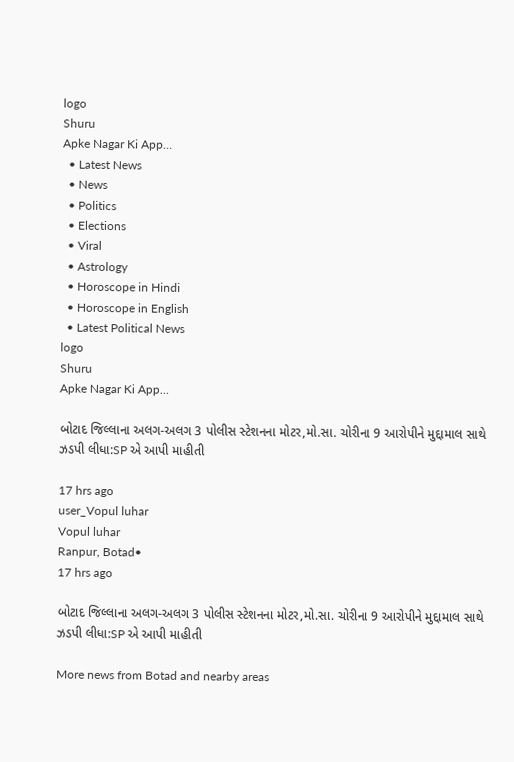logo
Shuru
Apke Nagar Ki App…
  • Latest News
  • News
  • Politics
  • Elections
  • Viral
  • Astrology
  • Horoscope in Hindi
  • Horoscope in English
  • Latest Political News
logo
Shuru
Apke Nagar Ki App…

બોટાદ જિલ્લાના અલગ-અલગ 3 પોલીસ સ્ટેશનના મોટર,મો.સા. ચોરીના 9 આરોપીને મુદ્દામાલ સાથે ઝડપી લીધા:SP એ આપી માહીતી

17 hrs ago
user_Vopul luhar
Vopul luhar
Ranpur, Botad•
17 hrs ago

બોટાદ જિલ્લાના અલગ-અલગ 3 પોલીસ સ્ટેશનના મોટર,મો.સા. ચોરીના 9 આરોપીને મુદ્દામાલ સાથે ઝડપી લીધા:SP એ આપી માહીતી

More news from Botad and nearby areas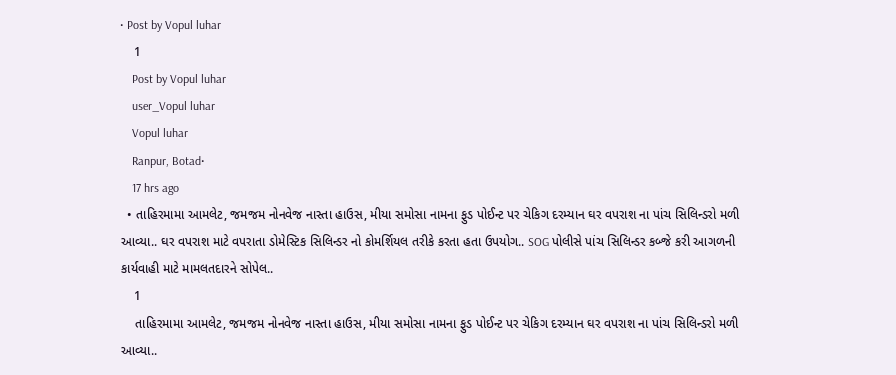• Post by Vopul luhar
    1
    Post by Vopul luhar
    user_Vopul luhar
    Vopul luhar
    Ranpur, Botad•
    17 hrs ago
  • તાહિરમામા આમલેટ, જમજમ નોનવેજ નાસ્તા હાઉસ, મીયા સમોસા નામના ફુડ પોઈન્ટ પર ચેકિગ દરમ્યાન ઘર વપરાશ ના પાંચ સિલિન્ડરો મળી આવ્યા.. ઘર વપરાશ માટે વપરાતા ડોમેસ્ટિક સિલિન્ડર નો કોમર્શિયલ તરીકે કરતા હતા ઉપયોગ.. SOG પોલીસે પાંચ સિલિન્ડર કબ્જે કરી આગળની કાર્યવાહી માટે મામલતદારને સોપેલ..
    1
    તાહિરમામા આમલેટ, જમજમ નોનવેજ નાસ્તા હાઉસ, મીયા સમોસા નામના ફુડ પોઈન્ટ પર ચેકિગ દરમ્યાન ઘર વપરાશ ના પાંચ સિલિન્ડરો મળી આવ્યા..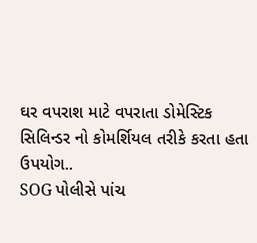ઘર વપરાશ માટે વપરાતા ડોમેસ્ટિક સિલિન્ડર નો કોમર્શિયલ તરીકે કરતા હતા ઉપયોગ..
SOG પોલીસે પાંચ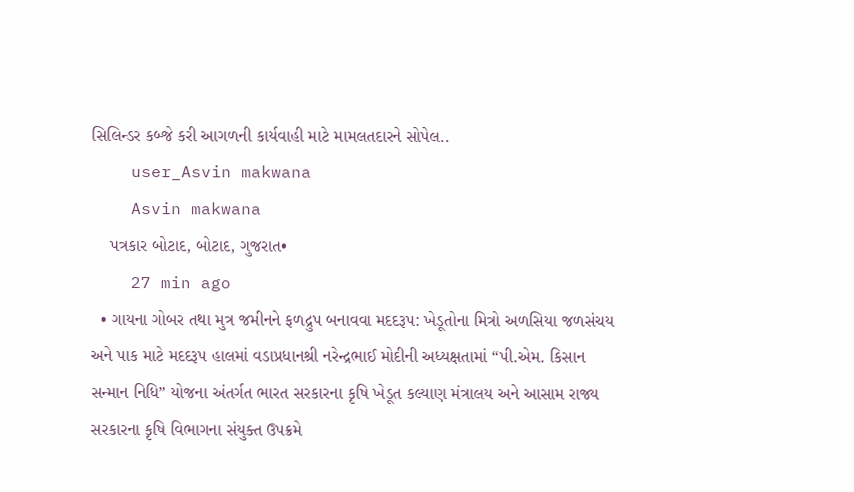સિલિન્ડર કબ્જે કરી આગળની કાર્યવાહી માટે મામલતદારને સોપેલ..
    user_Asvin makwana
    Asvin makwana
    પત્રકાર બોટાદ, બોટાદ, ગુજરાત•
    27 min ago
  • ગાયના ગોબર તથા મુત્ર જમીનને ફળદ્રુપ બનાવવા મદદરૂપ: ખેડૂતોના મિત્રો અળસિયા જળસંચય અને પાક માટે મદદરૂપ હાલમાં વડાપ્રધાનશ્રી નરેન્દ્રભાઈ મોદીની અધ્યક્ષતામાં “પી.એમ. કિસાન સન્માન નિધિ” યોજના અંતર્ગત ભારત સરકારના કૃષિ ખેડૂત કલ્યાણ મંત્રાલય અને આસામ રાજ્ય સરકારના કૃષિ વિભાગના સંયુક્ત ઉપક્રમે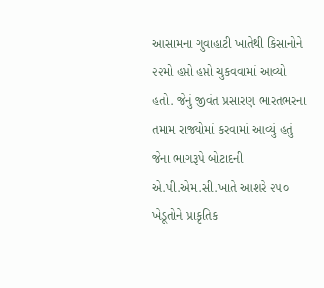આસામના ગુવાહાટી ખાતેથી કિસાનોને ૨૨મો હપ્તો હપ્તો ચુકવવામાં આવ્યો હતો. જેનું જીવંત પ્રસારણ ભારતભરના તમામ રાજ્યોમાં કરવામાં આવ્યું હતું જેના ભાગરૂપે બોટાદની એ.પી.એમ.સી.ખાતે આશરે ૨૫૦ ખેડૂતોને પ્રાકૃતિક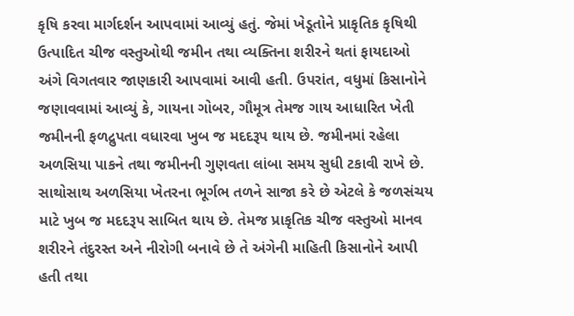કૃષિ કરવા માર્ગદર્શન આપવામાં આવ્યું હતું. જેમાં ખેડૂતોને પ્રાકૃતિક કૃષિથી ઉત્પાદિત ચીજ વસ્તુઓથી જમીન તથા વ્યક્તિના શરીરને થતાં ફાયદાઓ અંગે વિગતવાર જાણકારી આપવામાં આવી હતી. ઉપરાંત, વધુમાં કિસાનોને જણાવવામાં આવ્યું કે, ગાયના ગોબર, ગૌમૂત્ર તેમજ ગાય આધારિત ખેતી જમીનની ફળદ્રુપતા વધારવા ખુબ જ મદદરૂપ થાય છે. જમીનમાં રહેલા અળસિયા પાકને તથા જમીનની ગુણવતા લાંબા સમય સુધી ટકાવી રાખે છે. સાથોસાથ અળસિયા ખેતરના ભૂર્ગભ તળને સાજા કરે છે એટલે કે જળસંચય માટે ખુબ જ મદદરૂપ સાબિત થાય છે. તેમજ પ્રાકૃતિક ચીજ વસ્તુઓ માનવ શરીરને તંદુરસ્ત અને નીરોગી બનાવે છે તે અંગેની માહિતી કિસાનોને આપી હતી તથા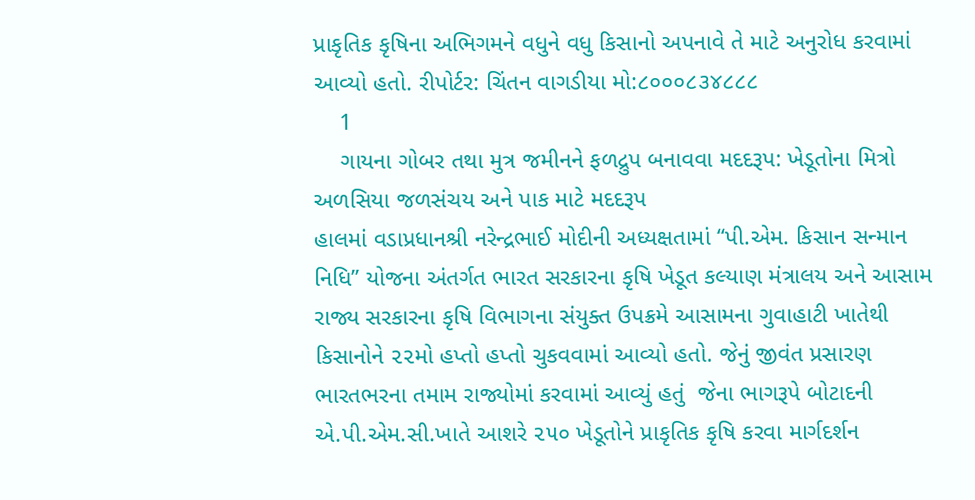પ્રાકૃતિક કૃષિના અભિગમને વધુને વધુ કિસાનો અપનાવે તે માટે અનુરોધ કરવામાં આવ્યો હતો. રીપોર્ટર: ચિંતન વાગડીયા મો:૮૦૦૦૮૩૪૮૮૮
    1
    ગાયના ગોબર તથા મુત્ર જમીનને ફળદ્રુપ બનાવવા મદદરૂપ: ખેડૂતોના મિત્રો અળસિયા જળસંચય અને પાક માટે મદદરૂપ
હાલમાં વડાપ્રધાનશ્રી નરેન્દ્રભાઈ મોદીની અધ્યક્ષતામાં “પી.એમ. કિસાન સન્માન નિધિ” યોજના અંતર્ગત ભારત સરકારના કૃષિ ખેડૂત કલ્યાણ મંત્રાલય અને આસામ રાજ્ય સરકારના કૃષિ વિભાગના સંયુક્ત ઉપક્રમે આસામના ગુવાહાટી ખાતેથી કિસાનોને ૨૨મો હપ્તો હપ્તો ચુકવવામાં આવ્યો હતો. જેનું જીવંત પ્રસારણ ભારતભરના તમામ રાજ્યોમાં કરવામાં આવ્યું હતું  જેના ભાગરૂપે બોટાદની એ.પી.એમ.સી.ખાતે આશરે ૨૫૦ ખેડૂતોને પ્રાકૃતિક કૃષિ કરવા માર્ગદર્શન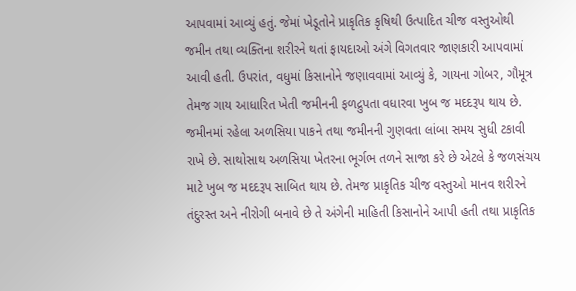આપવામાં આવ્યું હતું. જેમાં ખેડૂતોને પ્રાકૃતિક કૃષિથી ઉત્પાદિત ચીજ વસ્તુઓથી જમીન તથા વ્યક્તિના શરીરને થતાં ફાયદાઓ અંગે વિગતવાર જાણકારી આપવામાં આવી હતી. ઉપરાંત, વધુમાં કિસાનોને જણાવવામાં આવ્યું કે, ગાયના ગોબર, ગૌમૂત્ર તેમજ ગાય આધારિત ખેતી જમીનની ફળદ્રુપતા વધારવા ખુબ જ મદદરૂપ થાય છે. જમીનમાં રહેલા અળસિયા પાકને તથા જમીનની ગુણવતા લાંબા સમય સુધી ટકાવી રાખે છે. સાથોસાથ અળસિયા ખેતરના ભૂર્ગભ તળને સાજા કરે છે એટલે કે જળસંચય માટે ખુબ જ મદદરૂપ સાબિત થાય છે. તેમજ પ્રાકૃતિક ચીજ વસ્તુઓ માનવ શરીરને તંદુરસ્ત અને નીરોગી બનાવે છે તે અંગેની માહિતી કિસાનોને આપી હતી તથા પ્રાકૃતિક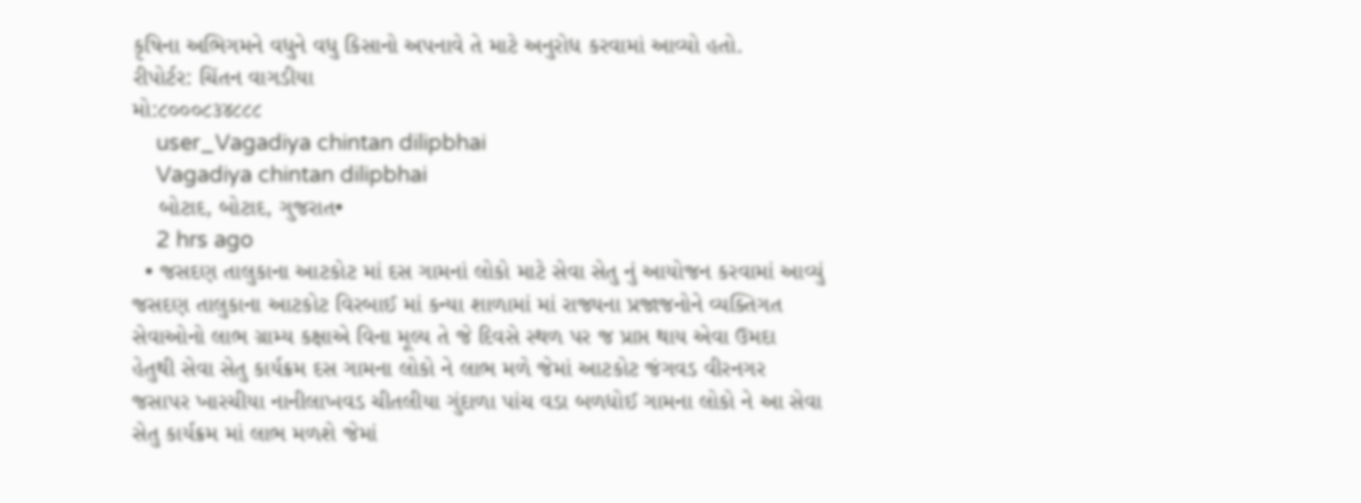કૃષિના અભિગમને વધુને વધુ કિસાનો અપનાવે તે માટે અનુરોધ કરવામાં આવ્યો હતો.
રીપોર્ટર: ચિંતન વાગડીયા
મો:૮૦૦૦૮૩૪૮૮૮
    user_Vagadiya chintan dilipbhai
    Vagadiya chintan dilipbhai
    બોટાદ, બોટાદ, ગુજરાત•
    2 hrs ago
  • જસદણ તાલુકાના આટકોટ માં દસ ગામનાં લોકો માટે સેવા સેતુ નું આયોજન કરવામાં આવ્યું જસદણ તાલુકાના આટકોટ વિરબાઈ માં કન્યા શાળામાં માં રાજ્યના પ્રજાજનોને વ્યક્તિગત સેવાઓનો લાભ ગ્રામ્ય કક્ષાએ વિના મૂલ્ય તે જે દિવસે સ્થળ પર જ પ્રાપ્ત થાય એવા ઉમદા હેતુથી સેવા સેતુ કાર્યક્રમ દસ ગામના લોકો ને લાભ મળે જેમાં આટકોટ જંગવડ વીરનગર જસાપર ખારચીયા નાનીલાખવડ ચીતલીયા ગુંદાળા પાંચ વડા બળધોઈ ગામના લોકો ને આ સેવા સેતુ કાર્યક્રમ માં લાભ મળશે જેમાં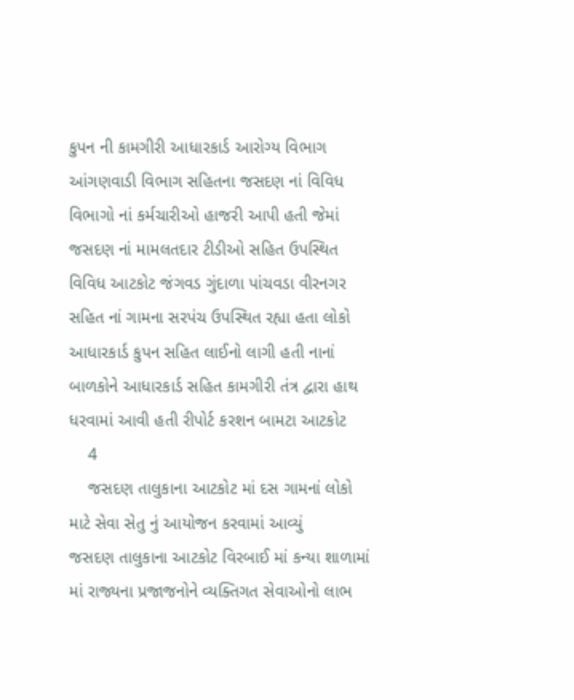કુપન ની કામગીરી આધારકાર્ડ આરોગ્ય વિભાગ આંગણવાડી વિભાગ સહિતના જસદણ નાં વિવિધ વિભાગો નાં કર્મચારીઓ હાજરી આપી હતી જેમાં જસદણ નાં મામલતદાર ટીડીઓ સહિત ઉપસ્થિત વિવિધ આટકોટ જંગવડ ગુંદાળા પાંચવડા વીરનગર સહિત નાં ગામના સરપંચ ઉપસ્થિત રહ્યા હતા લોકો આધારકાર્ડ કુપન સહિત લાઈનો લાગી હતી નાનાં બાળકોને આધારકાર્ડ સહિત કામગીરી તંત્ર દ્વારા હાથ ધરવામાં આવી હતી રીપોર્ટ કરશન બામટા આટકોટ
    4
    જસદણ તાલુકાના આટકોટ માં દસ ગામનાં લોકો માટે સેવા સેતુ નું આયોજન કરવામાં આવ્યું
જસદણ તાલુકાના આટકોટ વિરબાઈ માં કન્યા શાળામાં માં રાજ્યના પ્રજાજનોને વ્યક્તિગત સેવાઓનો લાભ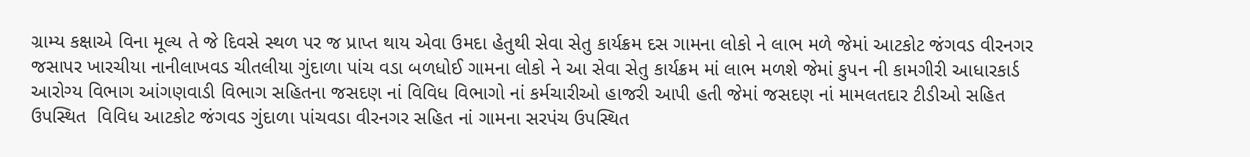ગ્રામ્ય કક્ષાએ વિના મૂલ્ય તે જે દિવસે સ્થળ પર જ પ્રાપ્ત થાય એવા ઉમદા હેતુથી સેવા સેતુ કાર્યક્રમ દસ ગામના લોકો ને લાભ મળે જેમાં આટકોટ જંગવડ વીરનગર જસાપર ખારચીયા નાનીલાખવડ ચીતલીયા ગુંદાળા પાંચ વડા બળધોઈ ગામના લોકો ને આ સેવા સેતુ કાર્યક્રમ માં લાભ મળશે જેમાં કુપન ની કામગીરી આધારકાર્ડ આરોગ્ય વિભાગ આંગણવાડી વિભાગ સહિતના જસદણ નાં વિવિધ વિભાગો નાં કર્મચારીઓ હાજરી આપી હતી જેમાં જસદણ નાં મામલતદાર ટીડીઓ સહિત ઉપસ્થિત  વિવિધ આટકોટ જંગવડ ગુંદાળા પાંચવડા વીરનગર સહિત નાં ગામના સરપંચ ઉપસ્થિત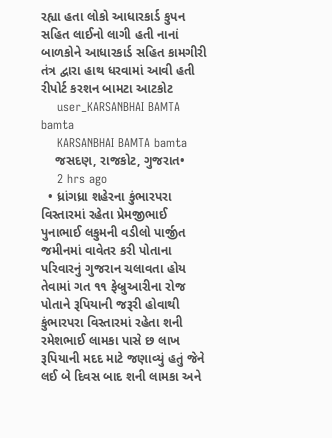રહ્યા હતા લોકો આધારકાર્ડ કુપન સહિત લાઈનો લાગી હતી નાનાં બાળકોને આધારકાર્ડ સહિત કામગીરી તંત્ર દ્વારા હાથ ધરવામાં આવી હતી
રીપોર્ટ કરશન બામટા આટકોટ
    user_KARSANBHAI BAMTA bamta
    KARSANBHAI BAMTA bamta
    જસદણ, રાજકોટ, ગુજરાત•
    2 hrs ago
  • ધ્રાંગધ્રા શહેરના કુંભારપરા વિસ્તારમાં રહેતા પ્રેમજીભાઈ પુનાભાઈ લકુમની વડીલો પાર્જીત જમીનમાં વાવેતર કરી પોતાના પરિવારનું ગુજરાન ચલાવતા હોય તેવામાં ગત ૧૧ ફેબ્રુઆરીના રોજ પોતાને રૂપિયાની જરૂરી હોવાથી કુંભારપરા વિસ્તારમાં રહેતા શની રમેશભાઈ લામકા પાસે છ લાખ રૂપિયાની મદદ માટે જણાવ્યું હતું જેને લઈ બે દિવસ બાદ શની લામકા અને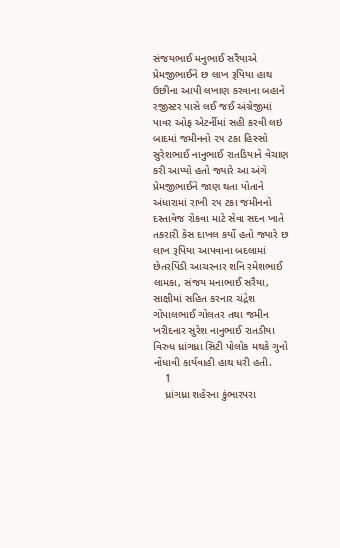સંજયભાઈ મનુભાઈ સરૈયાએ પ્રેમજીભાઈને છ લાખ રૂપિયા હાથ ઉછીના આપી લખાણ કરવાના બહાને રજીસ્ટર પાસે લઈ જઈ અંગ્રેજીમાં પાવર ઓફ એટર્નીમાં સહી કરવી લઇ બાદમાં જમીનનો ૨૫ ટકા હિસ્સો સુરેશભાઈ નાનુભાઈ રાતડિયાને વેચાણ કરી આપ્યો હતો જ્યારે આ અંગે પ્રેમજીભાઈને જાણ થતા પોતાને અંધારામાં રાખી ૨૫ ટકા જમીનનો દસ્તાવેજ રોકવા માટે સેવા સદન ખાતે તકરારી કેસ દાખલ કર્યો હતો જ્યારે છ લાખ રૂપિયા આપવાના બદલામાં છેતરપિંડી આચરનાર શનિ રમેશભાઈ લામકા, સંજય મનાભાઈ સરૈયા, સાક્ષીમાં સહિત કરનાર ચંદ્રેશ ગોપાલભાઈ ગોલતર તથા જમીન ખરીદનાર સુરેશ નાનુભાઈ રાતડીયા વિરુધ ધ્રાંગધ્રા સિટી પોલોક મથકે ગુનો નોંધાવી કાર્યવાહી હાથ ધરી હતી.
    1
    ધ્રાંગધ્રા શહેરના કુંભારપરા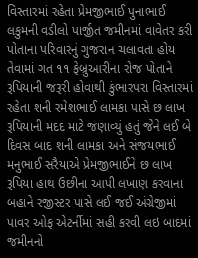વિસ્તારમાં રહેતા પ્રેમજીભાઈ પુનાભાઈ લકુમની વડીલો પાર્જીત જમીનમાં વાવેતર કરી પોતાના પરિવારનું ગુજરાન ચલાવતા હોય તેવામાં ગત ૧૧ ફેબ્રુઆરીના રોજ પોતાને રૂપિયાની જરૂરી હોવાથી કુંભારપરા વિસ્તારમાં રહેતા શની રમેશભાઈ લામકા પાસે છ લાખ રૂપિયાની મદદ માટે જણાવ્યું હતું જેને લઈ બે દિવસ બાદ શની લામકા અને સંજયભાઈ મનુભાઈ સરૈયાએ પ્રેમજીભાઈને છ લાખ રૂપિયા હાથ ઉછીના આપી લખાણ કરવાના બહાને રજીસ્ટર પાસે લઈ જઈ અંગ્રેજીમાં પાવર ઓફ એટર્નીમાં સહી કરવી લઇ બાદમાં જમીનનો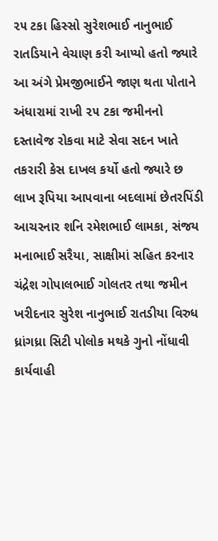૨૫ ટકા હિસ્સો સુરેશભાઈ નાનુભાઈ રાતડિયાને વેચાણ કરી આપ્યો હતો જ્યારે આ અંગે પ્રેમજીભાઈને જાણ થતા પોતાને અંધારામાં રાખી ૨૫ ટકા જમીનનો દસ્તાવેજ રોકવા માટે સેવા સદન ખાતે તકરારી કેસ દાખલ કર્યો હતો જ્યારે છ લાખ રૂપિયા આપવાના બદલામાં છેતરપિંડી આચરનાર શનિ રમેશભાઈ લામકા, સંજય મનાભાઈ સરૈયા, સાક્ષીમાં સહિત કરનાર ચંદ્રેશ ગોપાલભાઈ ગોલતર તથા જમીન ખરીદનાર સુરેશ નાનુભાઈ રાતડીયા વિરુધ ધ્રાંગધ્રા સિટી પોલોક મથકે ગુનો નોંધાવી કાર્યવાહી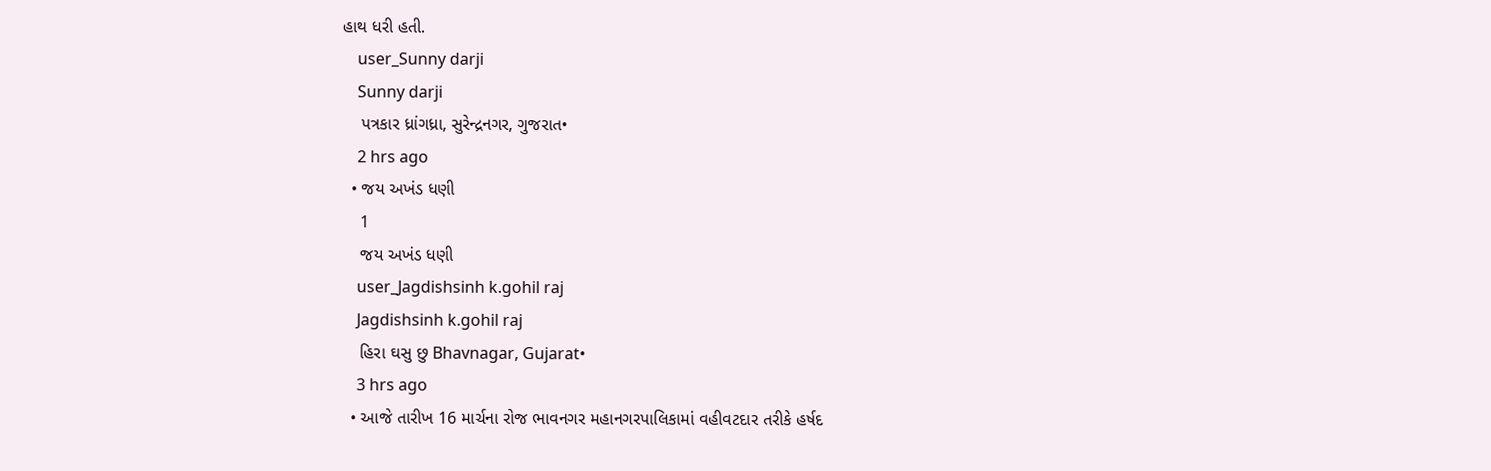હાથ ધરી હતી.
    user_Sunny darji
    Sunny darji
    પત્રકાર ધ્રાંગધ્રા, સુરેન્દ્રનગર, ગુજરાત•
    2 hrs ago
  • જય અખંડ ધણી
    1
    જય અખંડ ધણી
    user_Jagdishsinh k.gohil raj
    Jagdishsinh k.gohil raj
    હિરા ઘસુ છુ Bhavnagar, Gujarat•
    3 hrs ago
  • આજે તારીખ 16 માર્ચના રોજ ભાવનગર મહાનગરપાલિકામાં વહીવટદાર તરીકે હર્ષદ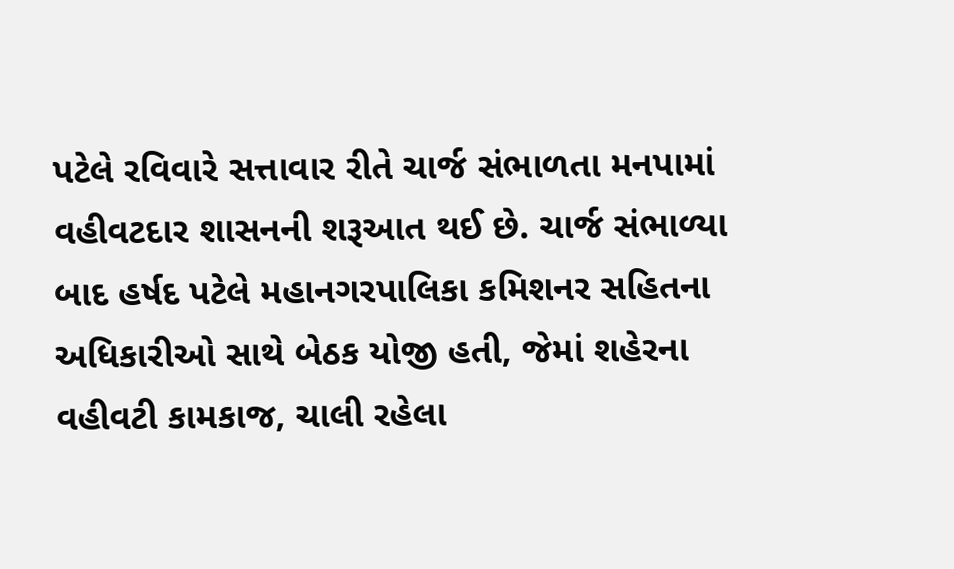પટેલે રવિવારે સત્તાવાર રીતે ચાર્જ સંભાળતા મનપામાં વહીવટદાર શાસનની શરૂઆત થઈ છે. ચાર્જ સંભાળ્યા બાદ હર્ષદ પટેલે મહાનગરપાલિકા કમિશનર સહિતના અધિકારીઓ સાથે બેઠક યોજી હતી, જેમાં શહેરના વહીવટી કામકાજ, ચાલી રહેલા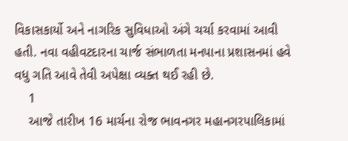વિકાસકાર્યો અને નાગરિક સુવિધાઓ અંગે ચર્ચા કરવામાં આવી હતી. નવા વહીવટદારના ચાર્જ સંભાળતા મનપાના પ્રશાસનમાં હવે વધુ ગતિ આવે તેવી અપેક્ષા વ્યક્ત થઈ રહી છે.
    1
    આજે તારીખ 16 માર્ચના રોજ ભાવનગર મહાનગરપાલિકામાં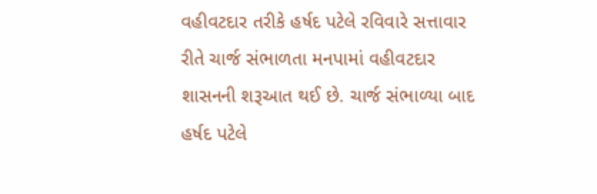વહીવટદાર તરીકે હર્ષદ પટેલે રવિવારે સત્તાવાર રીતે ચાર્જ સંભાળતા મનપામાં વહીવટદાર શાસનની શરૂઆત થઈ છે. ચાર્જ સંભાળ્યા બાદ હર્ષદ પટેલે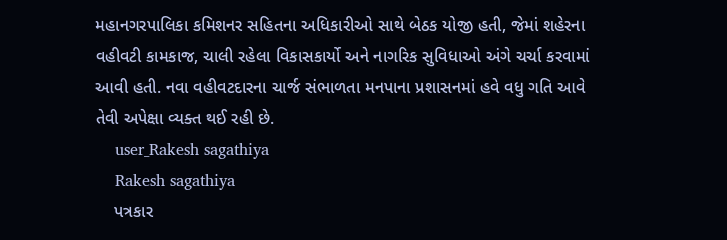મહાનગરપાલિકા કમિશનર સહિતના અધિકારીઓ સાથે બેઠક યોજી હતી, જેમાં શહેરના વહીવટી કામકાજ, ચાલી રહેલા વિકાસકાર્યો અને નાગરિક સુવિધાઓ અંગે ચર્ચા કરવામાં આવી હતી. નવા વહીવટદારના ચાર્જ સંભાળતા મનપાના પ્રશાસનમાં હવે વધુ ગતિ આવે તેવી અપેક્ષા વ્યક્ત થઈ રહી છે.
    user_Rakesh sagathiya
    Rakesh sagathiya
    પત્રકાર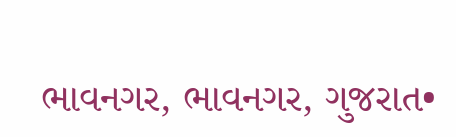ભાવનગર, ભાવનગર, ગુજરાત•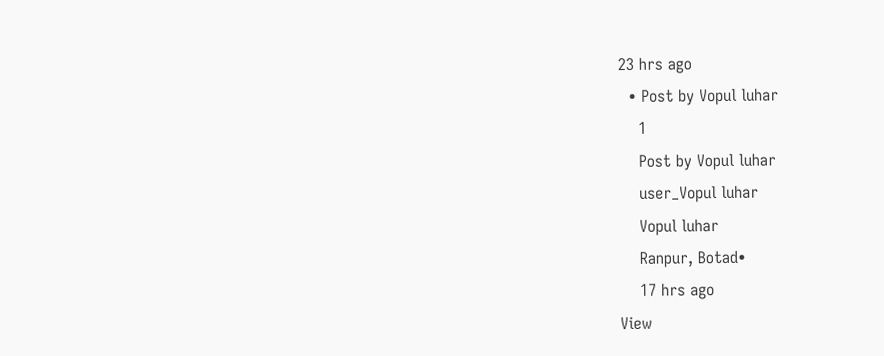23 hrs ago
  • Post by Vopul luhar
    1
    Post by Vopul luhar
    user_Vopul luhar
    Vopul luhar
    Ranpur, Botad•
    17 hrs ago
View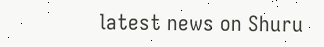latest news on Shuru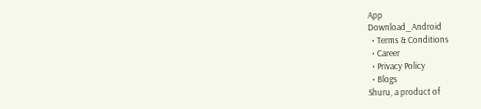App
Download_Android
  • Terms & Conditions
  • Career
  • Privacy Policy
  • Blogs
Shuru, a product of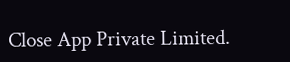Close App Private Limited.